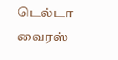டெல்டா வைரஸ்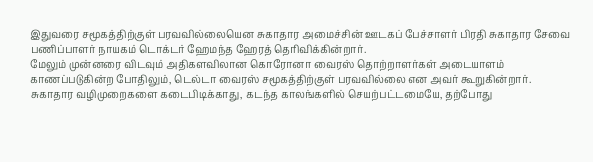இதுவரை சமூகத்திற்குள் பரவவில்லையென சுகாதார அமைச்சின் ஊடகப் பேச்சாளர் பிரதி சுகாதார சேவை பணிப்பாளர் நாயகம் டொக்டர் ஹேமந்த ஹேரத் தெரிவிக்கின்றார்.
மேலும் முன்னரை விடவும் அதிகளவிலான கொரோனா வைரஸ் தொற்றாளர்கள் அடையாளம் காணப்படுகின்ற போதிலும், டெல்டா வைரஸ் சமூகத்திற்குள் பரவவில்லை என அவர் கூறுகின்றார்.
சுகாதார வழிமுறைகளை கடைபிடிக்காது, கடந்த காலங்களில் செயற்பட்டமையே, தற்போது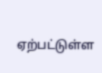ஏற்பட்டுள்ள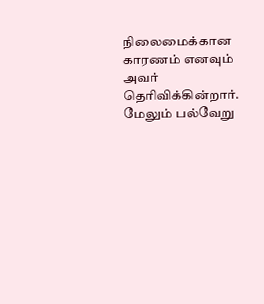நிலைமைக்கான காரணம் எனவும் அவர் தெரிவிக்கின்றார்.
மேலும் பல்வேறு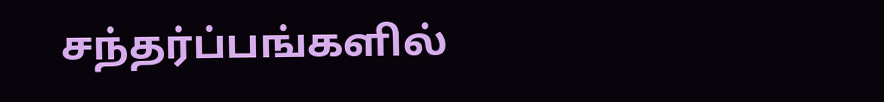சந்தர்ப்பங்களில்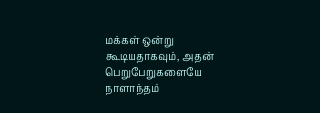மக்கள் ஒன்று கூடியதாகவும், அதன் பெறுபேறுகளையே நாளாந்தம்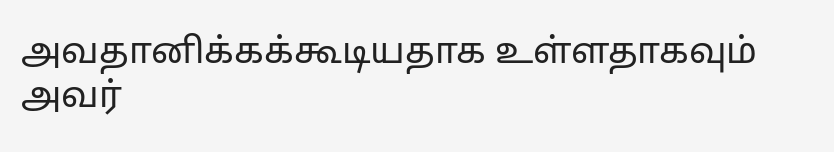அவதானிக்கக்கூடியதாக உள்ளதாகவும் அவர்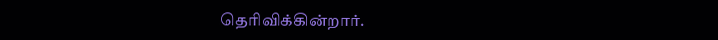தெரிவிக்கின்றார்.